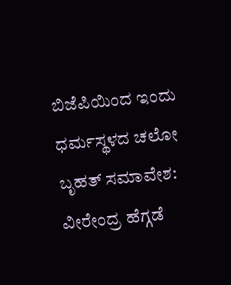ಬಿಜೆಪಿಯಿಂದ ಇಂದು ಧರ್ಮಸ್ಥಳದ ಚಲೋ ಬೃಹತ್ ಸಮಾವೇಶ: ವೀರೇಂದ್ರ ಹೆಗ್ಗಡೆ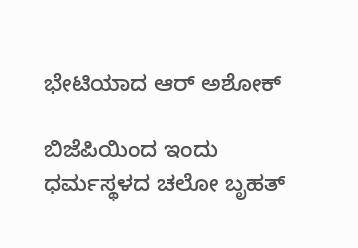ಭೇಟಿಯಾದ ಆರ್ ಅಶೋಕ್

ಬಿಜೆಪಿಯಿಂದ ಇಂದು ಧರ್ಮಸ್ಥಳದ ಚಲೋ ಬೃಹತ್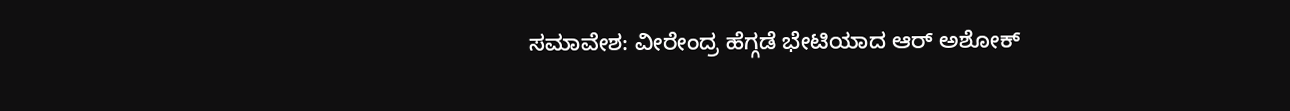ಸಮಾವೇಶ: ವೀರೇಂದ್ರ ಹೆಗ್ಗಡೆ ಭೇಟಿಯಾದ ಆರ್ ಅಶೋಕ್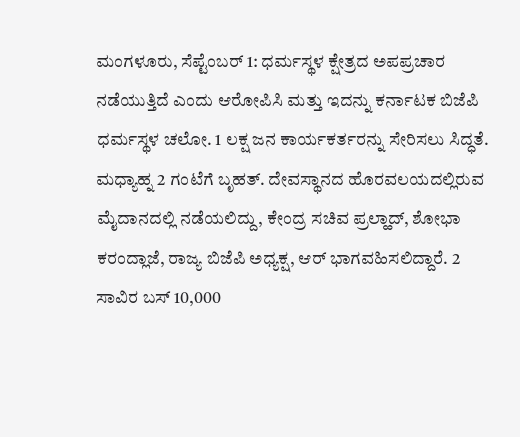ಮಂಗಳೂರು, ಸೆಪ್ಟೆಂಬರ್ 1: ಧರ್ಮಸ್ಥಳ ಕ್ಷೇತ್ರದ ಅಪಪ್ರಚಾರ ನಡೆಯುತ್ತಿದೆ ಎಂದು ಆರೋಪಿಸಿ ಮತ್ತು ಇದನ್ನು ಕರ್ನಾಟಕ ಬಿಜೆಪಿ ಧರ್ಮಸ್ಥಳ ಚಲೋ. 1 ಲಕ್ಷ ಜನ ಕಾರ್ಯಕರ್ತರನ್ನು ಸೇರಿಸಲು ಸಿದ್ಧತೆ. ಮಧ್ಯಾಹ್ನ 2 ಗಂಟೆಗೆ ಬೃಹತ್. ದೇವಸ್ಥಾನದ ಹೊರವಲಯದಲ್ಲಿರುವ ಮೈದಾನದಲ್ಲಿ ನಡೆಯಲಿದ್ದು, ಕೇಂದ್ರ ಸಚಿವ ಪ್ರಲ್ಹಾದ್, ಶೋಭಾ ಕರಂದ್ಲಾಜೆ, ರಾಜ್ಯ ಬಿಜೆಪಿ ಅಧ್ಯಕ್ಷ, ಆರ್ ಭಾಗವಹಿಸಲಿದ್ದಾರೆ. 2 ಸಾವಿರ ಬಸ್ 10,000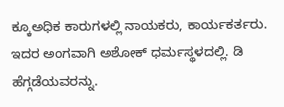ಕ್ಕೂಅಧಿಕ ಕಾರುಗಳಲ್ಲಿ ನಾಯಕರು, ಕಾರ್ಯಕರ್ತರು. ಇದರ ಅಂಗವಾಗಿ ಅಶೋಕ್ ಧರ್ಮಸ್ಥಳದಲ್ಲಿ. ಡಿ ಹೆಗ್ಗಡೆಯವರನ್ನು.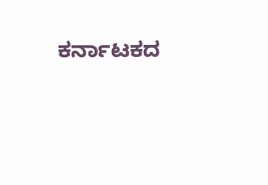ಕರ್ನಾಟಕದ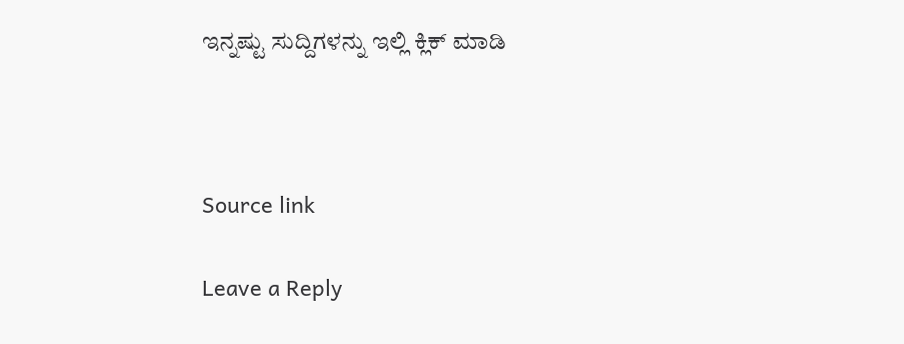ಇನ್ನಷ್ಟು ಸುದ್ದಿಗಳನ್ನು ಇಲ್ಲಿ ಕ್ಲಿಕ್ ಮಾಡಿ



Source link

Leave a Reply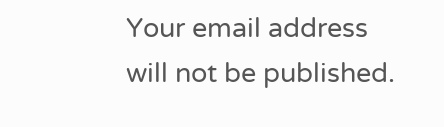Your email address will not be published.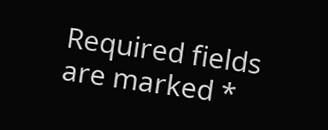Required fields are marked *